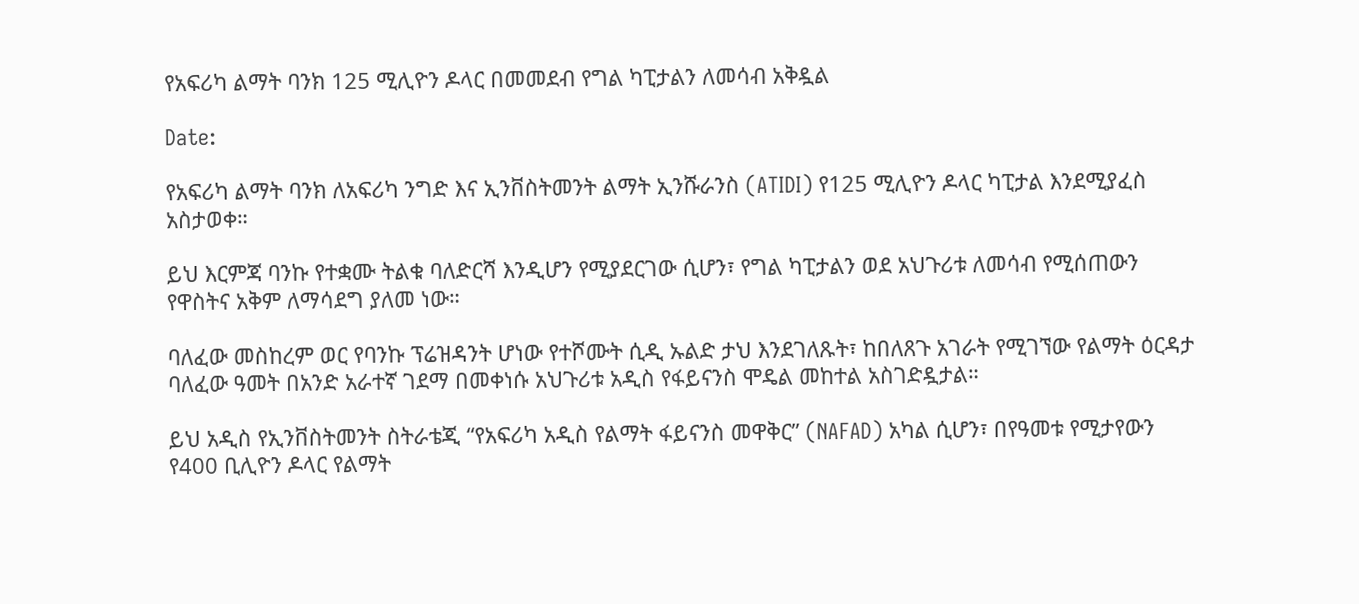የአፍሪካ ልማት ባንክ 125 ሚሊዮን ዶላር በመመደብ የግል ካፒታልን ለመሳብ አቅዷል

Date:

የአፍሪካ ልማት ባንክ ለአፍሪካ ንግድ እና ኢንቨስትመንት ልማት ኢንሹራንስ (ATIDI) የ125 ሚሊዮን ዶላር ካፒታል እንደሚያፈስ አስታወቀ።

ይህ እርምጃ ባንኩ የተቋሙ ትልቁ ባለድርሻ እንዲሆን የሚያደርገው ሲሆን፣ የግል ካፒታልን ወደ አህጉሪቱ ለመሳብ የሚሰጠውን የዋስትና አቅም ለማሳደግ ያለመ ነው።

ባለፈው መስከረም ወር የባንኩ ፕሬዝዳንት ሆነው የተሾሙት ሲዲ ኡልድ ታህ እንደገለጹት፣ ከበለጸጉ አገራት የሚገኘው የልማት ዕርዳታ ባለፈው ዓመት በአንድ አራተኛ ገደማ በመቀነሱ አህጉሪቱ አዲስ የፋይናንስ ሞዴል መከተል አስገድዷታል።

ይህ አዲስ የኢንቨስትመንት ስትራቴጂ “የአፍሪካ አዲስ የልማት ፋይናንስ መዋቅር” (NAFAD) አካል ሲሆን፣ በየዓመቱ የሚታየውን የ400 ቢሊዮን ዶላር የልማት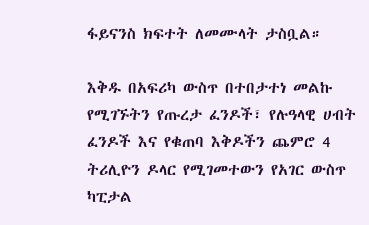ፋይናንስ ክፍተት ለመሙላት ታስቧል።

እቅዱ በአፍሪካ ውስጥ በተበታተነ መልኩ የሚገኙትን የጡረታ ፈንዶች፣ የሉዓላዊ ሀብት ፈንዶች እና የቁጠባ እቅዶችን ጨምሮ 4 ትሪሊዮን ዶላር የሚገመተውን የአገር ውስጥ ካፒታል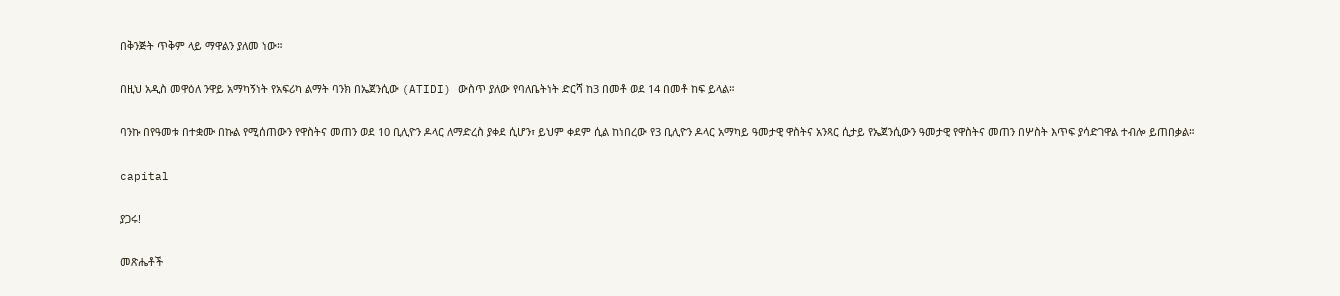በቅንጅት ጥቅም ላይ ማዋልን ያለመ ነው።

በዚህ አዲስ መዋዕለ ንዋይ አማካኝነት የአፍሪካ ልማት ባንክ በኤጀንሲው (ATIDI) ውስጥ ያለው የባለቤትነት ድርሻ ከ3 በመቶ ወደ 14 በመቶ ከፍ ይላል።

ባንኩ በየዓመቱ በተቋሙ በኩል የሚሰጠውን የዋስትና መጠን ወደ 10 ቢሊዮን ዶላር ለማድረስ ያቀደ ሲሆን፣ ይህም ቀደም ሲል ከነበረው የ3 ቢሊዮን ዶላር አማካይ ዓመታዊ ዋስትና አንጻር ሲታይ የኤጀንሲውን ዓመታዊ የዋስትና መጠን በሦስት እጥፍ ያሳድገዋል ተብሎ ይጠበቃል።

capital

ያጋሩ!

መጽሔቶች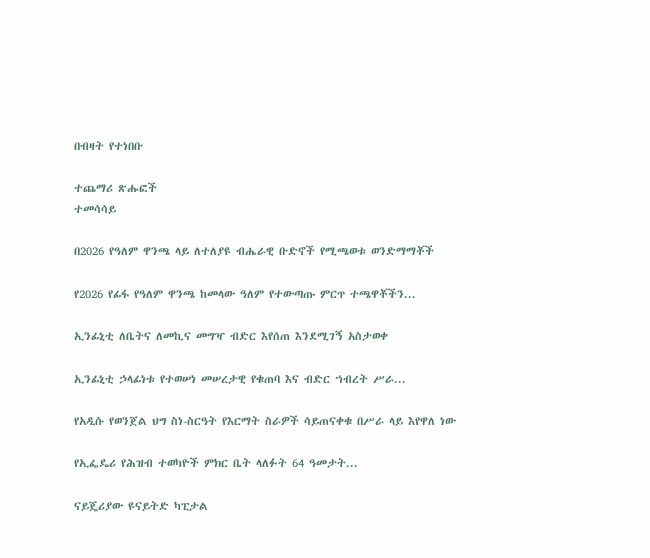በብዛት የተነበቡ

ተጨማሪ ጽሑፎች
ተመሳሳይ

በ2026 የዓለም ዋንጫ ላይ ለተለያዩ ብሔራዊ ቡድኖች የሚጫወቱ ወንድማማቾች

የ2026 የፊፋ የዓለም ዋንጫ ከመላው ዓለም የተውጣጡ ምርጥ ተጫዋቾችን...

ኢንፊኒቲ ለቤትና ለመኪና መግዣ ብድር እየሰጠ እንደሚገኝ አስታወቀ

ኢንፊኒቲ ኃላፊነቱ የተወሠነ መሠረታዊ የቁጠባ እና ብድር ኀብረት ሥራ...

የአዲሱ የወንጀል ህግ ስነ-ስርዓት የእርማት ስራዎች ሳይጠናቀቁ በሥራ ላይ እየዋለ ነው

የኢፌዴሪ የሕዝብ ተወካዮች ምክር ቤት ላለፉት 64 ዓመታት...

ናይጄሪያው ዩናይትድ ካፒታል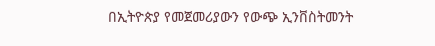በኢትዮጵያ የመጀመሪያውን የውጭ ኢንቨስትመንት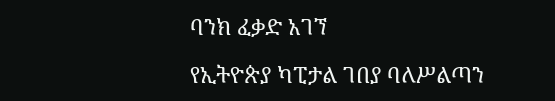ባንክ ፈቃድ አገኘ

የኢትዮጵያ ካፒታል ገበያ ባለሥልጣን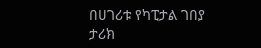በሀገሪቱ የካፒታል ገበያ ታሪክ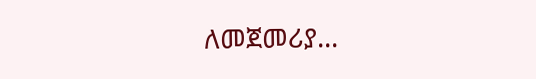ለመጀመሪያ...